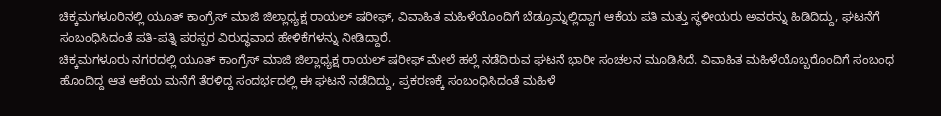ಚಿಕ್ಕಮಗಳೂರಿನಲ್ಲಿ ಯೂತ್ ಕಾಂಗ್ರೆಸ್ ಮಾಜಿ ಜಿಲ್ಲಾಧ್ಯಕ್ಷ ರಾಯಲ್ ಷರೀಫ್, ವಿವಾಹಿತ ಮಹಿಳೆಯೊಂದಿಗೆ ಬೆಡ್ರೂಮ್ನಲ್ಲಿದ್ದಾಗ ಆಕೆಯ ಪತಿ ಮತ್ತು ಸ್ಥಳೀಯರು ಅವರನ್ನು ಹಿಡಿದಿದ್ದು, ಘಟನೆಗೆ ಸಂಬಂಧಿಸಿದಂತೆ ಪತಿ-ಪತ್ನಿ ಪರಸ್ಪರ ವಿರುದ್ಧವಾದ ಹೇಳಿಕೆಗಳನ್ನು ನೀಡಿದ್ದಾರೆ.
ಚಿಕ್ಕಮಗಳೂರು ನಗರದಲ್ಲಿ ಯೂತ್ ಕಾಂಗ್ರೆಸ್ ಮಾಜಿ ಜಿಲ್ಲಾಧ್ಯಕ್ಷ ರಾಯಲ್ ಷರೀಫ್ ಮೇಲೆ ಹಲ್ಲೆ ನಡೆದಿರುವ ಘಟನೆ ಭಾರೀ ಸಂಚಲನ ಮೂಡಿಸಿದೆ. ವಿವಾಹಿತ ಮಹಿಳೆಯೊಬ್ಬರೊಂದಿಗೆ ಸಂಬಂಧ ಹೊಂದಿದ್ದ ಆತ ಆಕೆಯ ಮನೆಗೆ ತೆರಳಿದ್ದ ಸಂದರ್ಭದಲ್ಲಿ ಈ ಘಟನೆ ನಡೆದಿದ್ದು, ಪ್ರಕರಣಕ್ಕೆ ಸಂಬಂಧಿಸಿದಂತೆ ಮಹಿಳೆ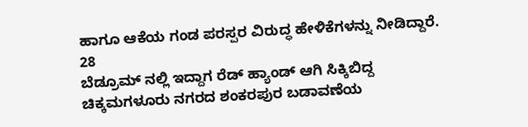ಹಾಗೂ ಆಕೆಯ ಗಂಡ ಪರಸ್ಪರ ವಿರುದ್ಧ ಹೇಳಿಕೆಗಳನ್ನು ನೀಡಿದ್ದಾರೆ.
28
ಬೆಡ್ರೂಮ್ ನಲ್ಲಿ ಇದ್ದಾಗ ರೆಡ್ ಹ್ಯಾಂಡ್ ಆಗಿ ಸಿಕ್ಕಿಬಿದ್ದ
ಚಿಕ್ಕಮಗಳೂರು ನಗರದ ಶಂಕರಪುರ ಬಡಾವಣೆಯ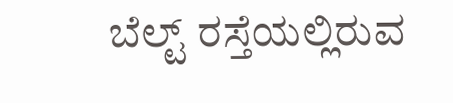ಬೆಲ್ಟ್ ರಸ್ತೆಯಲ್ಲಿರುವ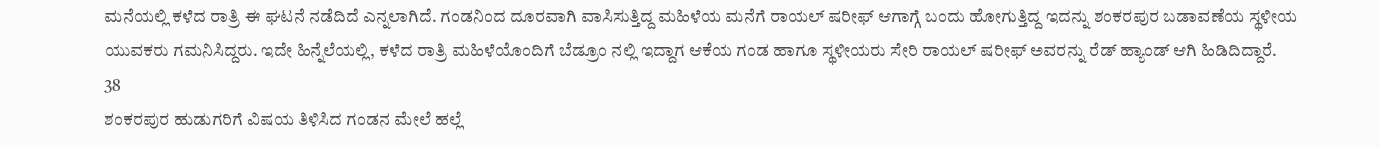ಮನೆಯಲ್ಲಿ ಕಳೆದ ರಾತ್ರಿ ಈ ಘಟನೆ ನಡೆದಿದೆ ಎನ್ನಲಾಗಿದೆ. ಗಂಡನಿಂದ ದೂರವಾಗಿ ವಾಸಿಸುತ್ತಿದ್ದ ಮಹಿಳೆಯ ಮನೆಗೆ ರಾಯಲ್ ಷರೀಫ್ ಆಗಾಗ್ಗೆ ಬಂದು ಹೋಗುತ್ತಿದ್ದ ಇದನ್ನು ಶಂಕರಪುರ ಬಡಾವಣೆಯ ಸ್ಥಳೀಯ ಯುವಕರು ಗಮನಿಸಿದ್ದರು. ಇದೇ ಹಿನ್ನೆಲೆಯಲ್ಲಿ, ಕಳೆದ ರಾತ್ರಿ ಮಹಿಳೆಯೊಂದಿಗೆ ಬೆಡ್ರೂಂ ನಲ್ಲಿ ಇದ್ದಾಗ ಆಕೆಯ ಗಂಡ ಹಾಗೂ ಸ್ಥಳೀಯರು ಸೇರಿ ರಾಯಲ್ ಷರೀಫ್ ಅವರನ್ನು ರೆಡ್ ಹ್ಯಾಂಡ್ ಆಗಿ ಹಿಡಿದಿದ್ದಾರೆ.
38
ಶಂಕರಪುರ ಹುಡುಗರಿಗೆ ವಿಷಯ ತಿಳಿಸಿದ ಗಂಡನ ಮೇಲೆ ಹಲ್ಲೆ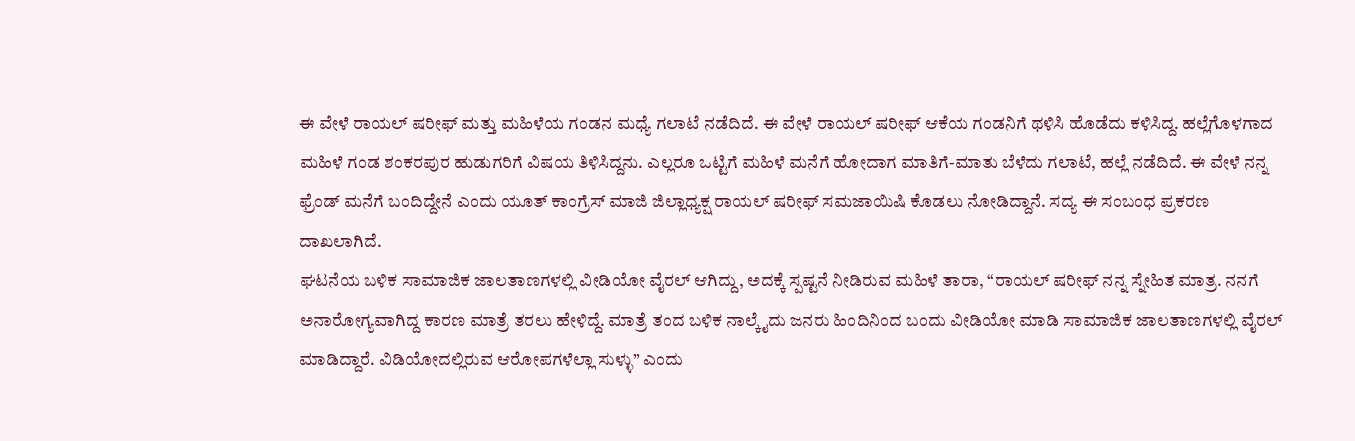ಈ ವೇಳೆ ರಾಯಲ್ ಷರೀಫ್ ಮತ್ತು ಮಹಿಳೆಯ ಗಂಡನ ಮಧ್ಯೆ ಗಲಾಟೆ ನಡೆದಿದೆ. ಈ ವೇಳೆ ರಾಯಲ್ ಷರೀಫ್ ಆಕೆಯ ಗಂಡನಿಗೆ ಥಳಿಸಿ ಹೊಡೆದು ಕಳಿಸಿದ್ದ. ಹಲ್ಲೆಗೊಳಗಾದ ಮಹಿಳೆ ಗಂಡ ಶಂಕರಪುರ ಹುಡುಗರಿಗೆ ವಿಷಯ ತಿಳಿಸಿದ್ದನು. ಎಲ್ಲರೂ ಒಟ್ಟಿಗೆ ಮಹಿಳೆ ಮನೆಗೆ ಹೋದಾಗ ಮಾತಿಗೆ-ಮಾತು ಬೆಳೆದು ಗಲಾಟೆ, ಹಲ್ಲೆ ನಡೆದಿದೆ. ಈ ವೇಳೆ ನನ್ನ ಫ್ರೆಂಡ್ ಮನೆಗೆ ಬಂದಿದ್ದೇನೆ ಎಂದು ಯೂತ್ ಕಾಂಗ್ರೆಸ್ ಮಾಜಿ ಜಿಲ್ಲಾಧ್ಯಕ್ಷ ರಾಯಲ್ ಷರೀಫ್ ಸಮಜಾಯಿಷಿ ಕೊಡಲು ನೋಡಿದ್ದಾನೆ. ಸದ್ಯ ಈ ಸಂಬಂಧ ಪ್ರಕರಣ ದಾಖಲಾಗಿದೆ.
ಘಟನೆಯ ಬಳಿಕ ಸಾಮಾಜಿಕ ಜಾಲತಾಣಗಳಲ್ಲಿ ವೀಡಿಯೋ ವೈರಲ್ ಆಗಿದ್ದು, ಅದಕ್ಕೆ ಸ್ಪಷ್ಟನೆ ನೀಡಿರುವ ಮಹಿಳೆ ತಾರಾ, “ರಾಯಲ್ ಷರೀಫ್ ನನ್ನ ಸ್ನೇಹಿತ ಮಾತ್ರ. ನನಗೆ ಅನಾರೋಗ್ಯವಾಗಿದ್ದ ಕಾರಣ ಮಾತ್ರೆ ತರಲು ಹೇಳಿದ್ದೆ. ಮಾತ್ರೆ ತಂದ ಬಳಿಕ ನಾಲ್ಕೈದು ಜನರು ಹಿಂದಿನಿಂದ ಬಂದು ವೀಡಿಯೋ ಮಾಡಿ ಸಾಮಾಜಿಕ ಜಾಲತಾಣಗಳಲ್ಲಿ ವೈರಲ್ ಮಾಡಿದ್ದಾರೆ. ವಿಡಿಯೋದಲ್ಲಿರುವ ಆರೋಪಗಳೆಲ್ಲಾ ಸುಳ್ಳು” ಎಂದು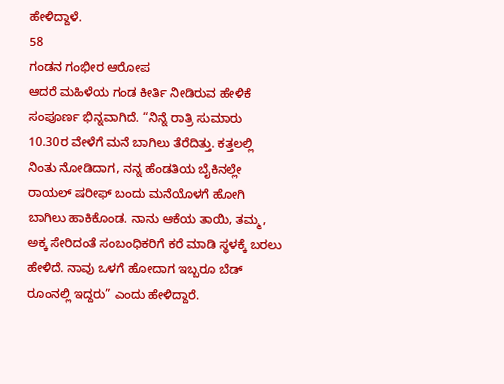ಹೇಳಿದ್ದಾಳೆ.
58
ಗಂಡನ ಗಂಭೀರ ಆರೋಪ
ಆದರೆ ಮಹಿಳೆಯ ಗಂಡ ಕೀರ್ತಿ ನೀಡಿರುವ ಹೇಳಿಕೆ ಸಂಪೂರ್ಣ ಭಿನ್ನವಾಗಿದೆ. “ನಿನ್ನೆ ರಾತ್ರಿ ಸುಮಾರು 10.30ರ ವೇಳೆಗೆ ಮನೆ ಬಾಗಿಲು ತೆರೆದಿತ್ತು. ಕತ್ತಲಲ್ಲಿ ನಿಂತು ನೋಡಿದಾಗ, ನನ್ನ ಹೆಂಡತಿಯ ಬೈಕಿನಲ್ಲೇ ರಾಯಲ್ ಷರೀಫ್ ಬಂದು ಮನೆಯೊಳಗೆ ಹೋಗಿ ಬಾಗಿಲು ಹಾಕಿಕೊಂಡ. ನಾನು ಆಕೆಯ ತಾಯಿ, ತಮ್ಮ, ಅಕ್ಕ ಸೇರಿದಂತೆ ಸಂಬಂಧಿಕರಿಗೆ ಕರೆ ಮಾಡಿ ಸ್ಥಳಕ್ಕೆ ಬರಲು ಹೇಳಿದೆ. ನಾವು ಒಳಗೆ ಹೋದಾಗ ಇಬ್ಬರೂ ಬೆಡ್ ರೂಂನಲ್ಲಿ ಇದ್ದರು” ಎಂದು ಹೇಳಿದ್ದಾರೆ.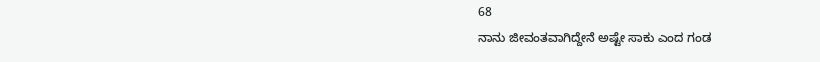68
ನಾನು ಜೀವಂತವಾಗಿದ್ದೇನೆ ಅಷ್ಟೇ ಸಾಕು ಎಂದ ಗಂಡ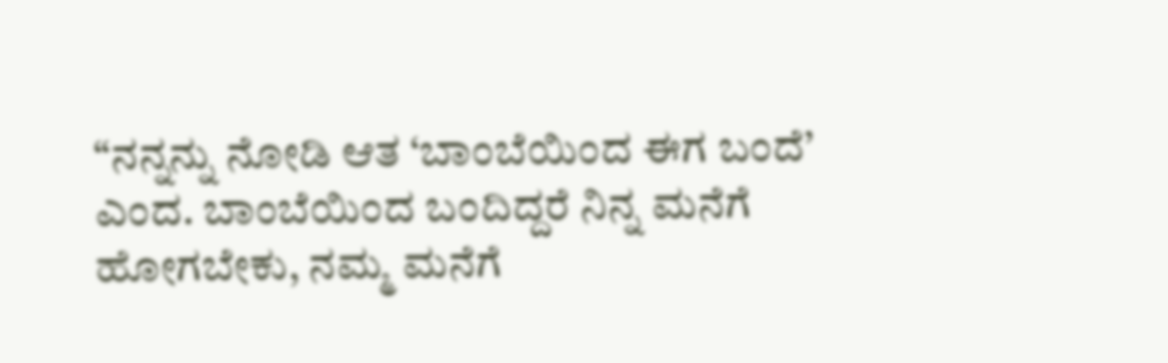“ನನ್ನನ್ನು ನೋಡಿ ಆತ ‘ಬಾಂಬೆಯಿಂದ ಈಗ ಬಂದೆ’ ಎಂದ. ಬಾಂಬೆಯಿಂದ ಬಂದಿದ್ದರೆ ನಿನ್ನ ಮನೆಗೆ ಹೋಗಬೇಕು, ನಮ್ಮ ಮನೆಗೆ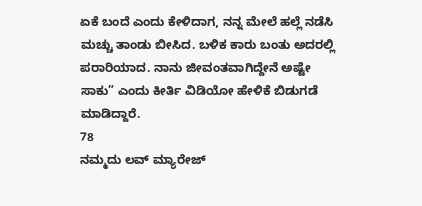ಏಕೆ ಬಂದೆ ಎಂದು ಕೇಳಿದಾಗ, ನನ್ನ ಮೇಲೆ ಹಲ್ಲೆ ನಡೆಸಿ ಮಚ್ಚು ತಾಂಡು ಬೀಸಿದ. ಬಳಿಕ ಕಾರು ಬಂತು ಅದರಲ್ಲಿ ಪರಾರಿಯಾದ. ನಾನು ಜೀವಂತವಾಗಿದ್ದೇನೆ ಅಷ್ಟೇ ಸಾಕು” ಎಂದು ಕೀರ್ತಿ ವಿಡಿಯೋ ಹೇಳಿಕೆ ಬಿಡುಗಡೆ ಮಾಡಿದ್ದಾರೆ.
78
ನಮ್ಮದು ಲವ್ ಮ್ಯಾರೇಜ್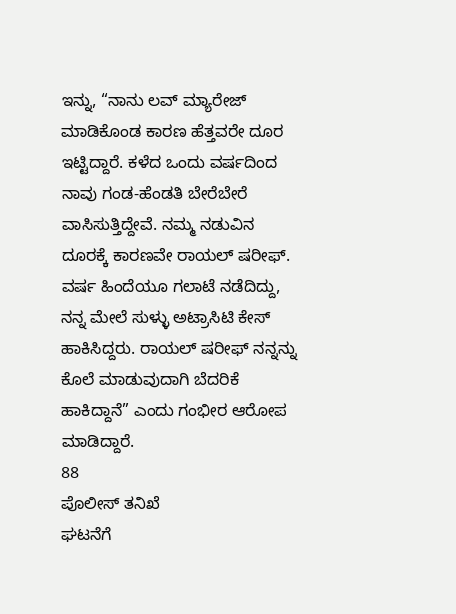ಇನ್ನು, “ನಾನು ಲವ್ ಮ್ಯಾರೇಜ್ ಮಾಡಿಕೊಂಡ ಕಾರಣ ಹೆತ್ತವರೇ ದೂರ ಇಟ್ಟಿದ್ದಾರೆ. ಕಳೆದ ಒಂದು ವರ್ಷದಿಂದ ನಾವು ಗಂಡ-ಹೆಂಡತಿ ಬೇರೆಬೇರೆ ವಾಸಿಸುತ್ತಿದ್ದೇವೆ. ನಮ್ಮ ನಡುವಿನ ದೂರಕ್ಕೆ ಕಾರಣವೇ ರಾಯಲ್ ಷರೀಫ್. ವರ್ಷ ಹಿಂದೆಯೂ ಗಲಾಟೆ ನಡೆದಿದ್ದು, ನನ್ನ ಮೇಲೆ ಸುಳ್ಳು ಅಟ್ರಾಸಿಟಿ ಕೇಸ್ ಹಾಕಿಸಿದ್ದರು. ರಾಯಲ್ ಷರೀಫ್ ನನ್ನನ್ನು ಕೊಲೆ ಮಾಡುವುದಾಗಿ ಬೆದರಿಕೆ ಹಾಕಿದ್ದಾನೆ” ಎಂದು ಗಂಭೀರ ಆರೋಪ ಮಾಡಿದ್ದಾರೆ.
88
ಪೊಲೀಸ್ ತನಿಖೆ
ಘಟನೆಗೆ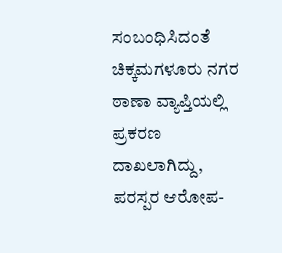ಸಂಬಂಧಿಸಿದಂತೆ ಚಿಕ್ಕಮಗಳೂರು ನಗರ ಠಾಣಾ ವ್ಯಾಪ್ತಿಯಲ್ಲಿ ಪ್ರಕರಣ ದಾಖಲಾಗಿದ್ದು, ಪರಸ್ಪರ ಆರೋಪ-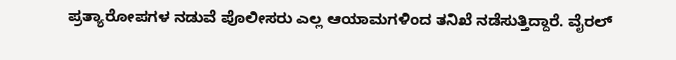ಪ್ರತ್ಯಾರೋಪಗಳ ನಡುವೆ ಪೊಲೀಸರು ಎಲ್ಲ ಆಯಾಮಗಳಿಂದ ತನಿಖೆ ನಡೆಸುತ್ತಿದ್ದಾರೆ. ವೈರಲ್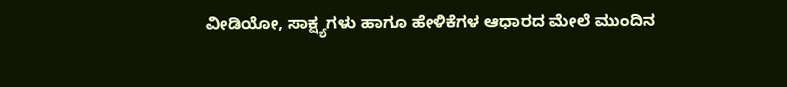ವೀಡಿಯೋ, ಸಾಕ್ಷ್ಯಗಳು ಹಾಗೂ ಹೇಳಿಕೆಗಳ ಆಧಾರದ ಮೇಲೆ ಮುಂದಿನ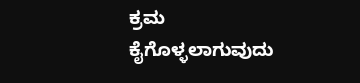ಕ್ರಮ ಕೈಗೊಳ್ಳಲಾಗುವುದು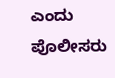ಎಂದು ಪೊಲೀಸರು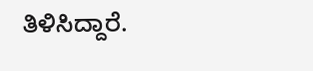ತಿಳಿಸಿದ್ದಾರೆ.